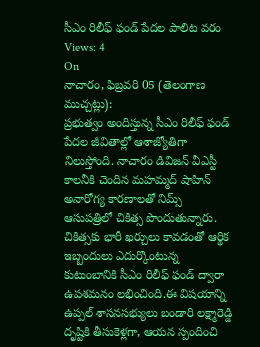సీఎం రిలీఫ్ ఫండ్ పేదల పాలిట వరం
Views: 4
On
నాచారం, ఫిబ్రవరి 05 (తెలంగాణ ముచ్చట్లు):
ప్రభుత్వం అందిస్తున్న సీఎం రిలీఫ్ ఫండ్ పేదల జీవితాల్లో ఆశాజ్యోతిగా నిలుస్తోంది. నాచారం డివిజన్ వీఎస్టీ కాలనీకి చెందిన మహమ్మద్ షాహిన్ అనారోగ్య కారణాలతో నిమ్స్ ఆసుపత్రిలో చికిత్స పొందుతున్నారు. చికిత్సకు భారీ ఖర్చులు కావడంతో ఆర్థిక ఇబ్బందులు ఎదుర్కొంటున్న కుటుంబానికి సీఎం రిలీఫ్ ఫండ్ ద్వారా ఉపశమనం లభించింది.ఈ విషయాన్ని ఉప్పల్ శాసనసభ్యులు బండారి లక్ష్మారెడ్డి దృష్టికి తీసుకెళ్లగా, ఆయన స్పందించి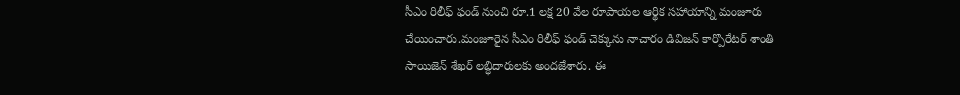సీఎం రిలీఫ్ ఫండ్ నుంచి రూ.1 లక్ష 20 వేల రూపాయల ఆర్థిక సహాయాన్ని మంజూరు చేయించారు.మంజూరైన సీఎం రిలీఫ్ ఫండ్ చెక్కును నాచారం డివిజన్ కార్పొరేటర్ శాంతి సాయిజెన్ శేఖర్ లబ్ధిదారులకు అందజేశారు. ఈ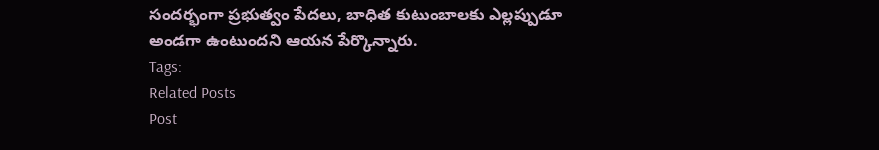సందర్భంగా ప్రభుత్వం పేదలు, బాధిత కుటుంబాలకు ఎల్లప్పుడూ అండగా ఉంటుందని ఆయన పేర్కొన్నారు.
Tags:
Related Posts
Post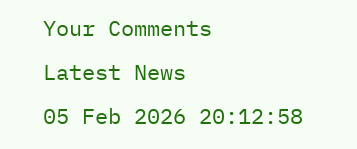Your Comments
Latest News
05 Feb 2026 20:12:58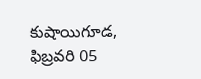కుషాయిగూడ, ఫిబ్రవరి 05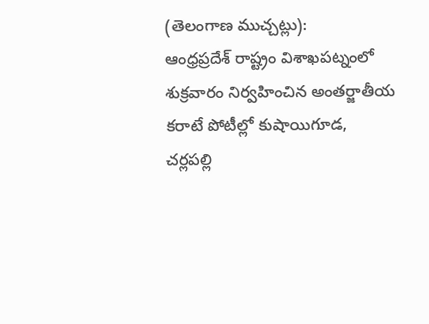(తెలంగాణ ముచ్చట్లు):
ఆంధ్రప్రదేశ్ రాష్ట్రం విశాఖపట్నంలో శుక్రవారం నిర్వహించిన అంతర్జాతీయ కరాటే పోటీల్లో కుషాయిగూడ, చర్లపల్లి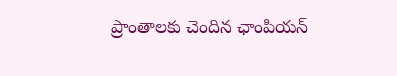ప్రాంతాలకు చెందిన ఛాంపియన్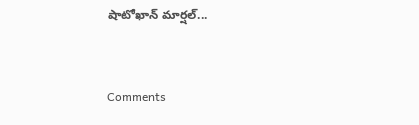షాటోఖాన్ మార్షల్...


Comments